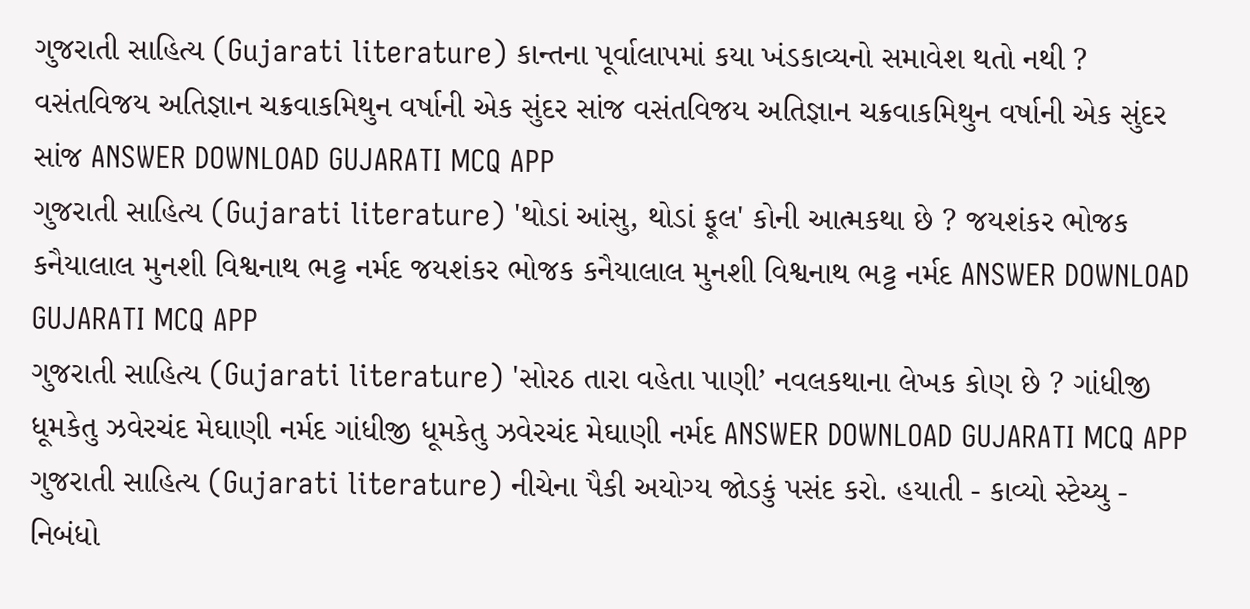ગુજરાતી સાહિત્ય (Gujarati literature) કાન્તના પૂર્વાલાપમાં કયા ખંડકાવ્યનો સમાવેશ થતો નથી ? વસંતવિજય અતિજ્ઞાન ચક્રવાકમિથુન વર્ષાની એક સુંદર સાંજ વસંતવિજય અતિજ્ઞાન ચક્રવાકમિથુન વર્ષાની એક સુંદર સાંજ ANSWER DOWNLOAD GUJARATI MCQ APP
ગુજરાતી સાહિત્ય (Gujarati literature) 'થોડાં આંસુ, થોડાં ફૂલ' કોની આત્મકથા છે ? જયશંકર ભોજક કનૈયાલાલ મુનશી વિશ્વનાથ ભટ્ટ નર્મદ જયશંકર ભોજક કનૈયાલાલ મુનશી વિશ્વનાથ ભટ્ટ નર્મદ ANSWER DOWNLOAD GUJARATI MCQ APP
ગુજરાતી સાહિત્ય (Gujarati literature) 'સોરઠ તારા વહેતા પાણી’ નવલકથાના લેખક કોણ છે ? ગાંધીજી ધૂમકેતુ ઝવેરચંદ મેઘાણી નર્મદ ગાંધીજી ધૂમકેતુ ઝવેરચંદ મેઘાણી નર્મદ ANSWER DOWNLOAD GUJARATI MCQ APP
ગુજરાતી સાહિત્ય (Gujarati literature) નીચેના પૈકી અયોગ્ય જોડકું પસંદ કરો. હયાતી - કાવ્યો સ્ટેચ્યુ - નિબંધો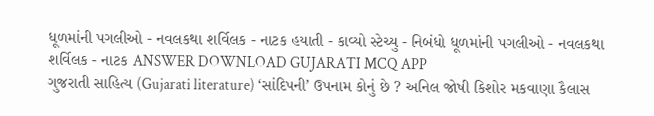ધૂળમાંની પગલીઓ - નવલકથા શર્વિલક - નાટક હયાતી - કાવ્યો સ્ટેચ્યુ - નિબંધો ધૂળમાંની પગલીઓ - નવલકથા શર્વિલક - નાટક ANSWER DOWNLOAD GUJARATI MCQ APP
ગુજરાતી સાહિત્ય (Gujarati literature) ‘સાંદિપની’ ઉપનામ કોનું છે ? અનિલ જોષી કિશોર મકવાણા કૈલાસ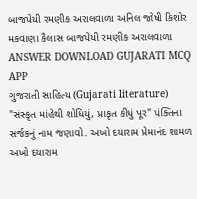બાજપેયી રમણીક અરાલવાળા અનિલ જોષી કિશોર મકવાણા કૈલાસ બાજપેયી રમણીક અરાલવાળા ANSWER DOWNLOAD GUJARATI MCQ APP
ગુજરાતી સાહિત્ય (Gujarati literature) "સંસ્કૃત માંહેથી શોધિયું, પ્રાકૃત કીધું પૂર" પંક્તિના સર્જકનું નામ જણાવો. અખો દયારામ પ્રેમાનંદ શામળ અખો દયારામ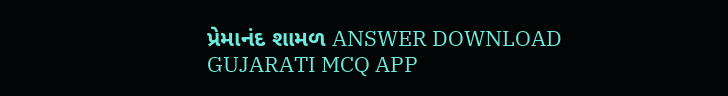પ્રેમાનંદ શામળ ANSWER DOWNLOAD GUJARATI MCQ APP